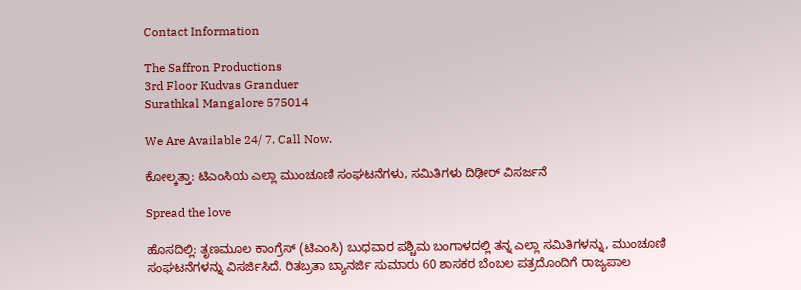Contact Information

The Saffron Productions
3rd Floor Kudvas Granduer
Surathkal Mangalore 575014

We Are Available 24/ 7. Call Now.

ಕೋಲ್ಕತ್ತಾ: ಟಿಎಂಸಿಯ ಎಲ್ಲಾ ಮುಂಚೂಣಿ ಸಂಘಟನೆಗಳು, ಸಮಿತಿಗಳು ದಿಢೀರ್ ವಿಸರ್ಜನೆ

Spread the love

ಹೊಸದಿಲ್ಲಿ: ತೃಣಮೂಲ ಕಾಂಗ್ರೆಸ್ (ಟಿಎಂಸಿ) ಬುಧವಾರ ಪಶ್ಚಿಮ ಬಂಗಾಳದಲ್ಲಿ ತನ್ನ ಎಲ್ಲಾ ಸಮಿತಿಗಳನ್ನು, ಮುಂಚೂಣಿ ಸಂಘಟನೆಗಳನ್ನು ವಿಸರ್ಜಿಸಿದೆ. ರಿತಬ್ರತಾ ಬ್ಯಾನರ್ಜಿ ಸುಮಾರು 60 ಶಾಸಕರ ಬೆಂಬಲ ಪತ್ರದೊಂದಿಗೆ ರಾಜ್ಯಪಾಲ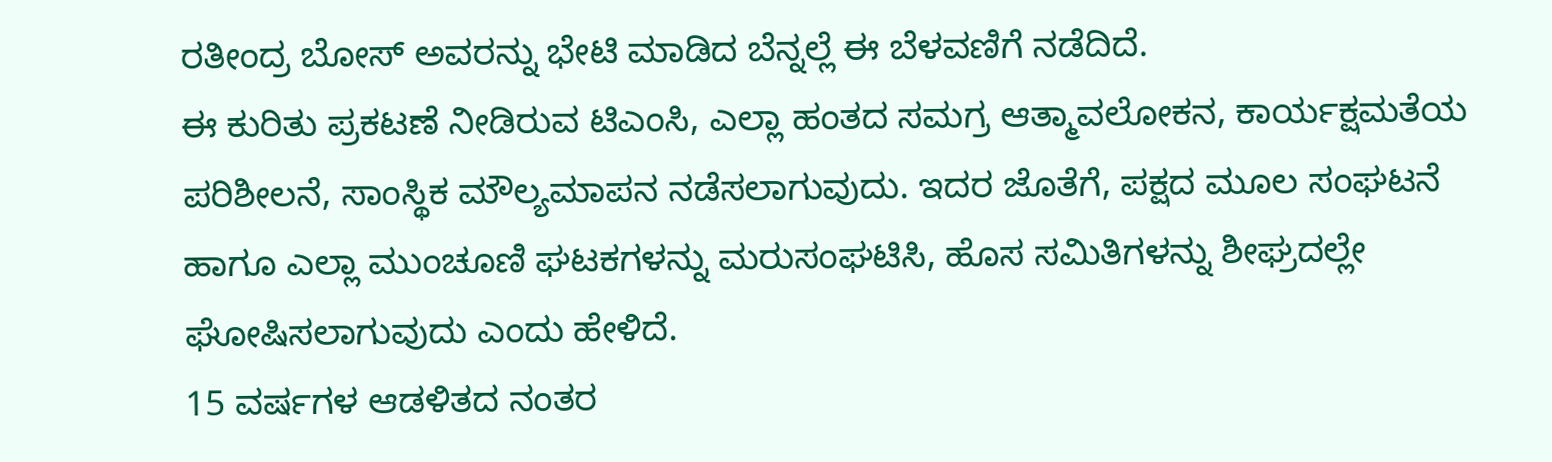ರತೀಂದ್ರ ಬೋಸ್ ಅವರನ್ನು ಭೇಟಿ ಮಾಡಿದ ಬೆನ್ನಲ್ಲೆ ಈ ಬೆಳವಣಿಗೆ ನಡೆದಿದೆ.
ಈ ಕುರಿತು ಪ್ರಕಟಣೆ ನೀಡಿರುವ ಟಿಎಂಸಿ, ಎಲ್ಲಾ ಹಂತದ ಸಮಗ್ರ ಆತ್ಮಾವಲೋಕನ, ಕಾರ್ಯಕ್ಷಮತೆಯ ಪರಿಶೀಲನೆ, ಸಾಂಸ್ಥಿಕ ಮೌಲ್ಯಮಾಪನ ನಡೆಸಲಾಗುವುದು. ಇದರ ಜೊತೆಗೆ, ಪಕ್ಷದ ಮೂಲ ಸಂಘಟನೆ ಹಾಗೂ ಎಲ್ಲಾ ಮುಂಚೂಣಿ ಘಟಕಗಳನ್ನು ಮರುಸಂಘಟಿಸಿ, ಹೊಸ ಸಮಿತಿಗಳನ್ನು ಶೀಘ್ರದಲ್ಲೇ ಘೋಷಿಸಲಾಗುವುದು ಎಂದು ಹೇಳಿದೆ.
15 ವರ್ಷಗಳ ಆಡಳಿತದ ನಂತರ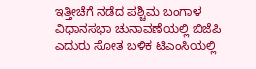ಇತ್ತೀಚೆಗೆ ನಡೆದ ಪಶ್ಚಿಮ ಬಂಗಾಳ ವಿಧಾನಸಭಾ ಚುನಾವಣೆಯಲ್ಲಿ ಬಿಜೆಪಿ ಎದುರು ಸೋತ ಬಳಿಕ ಟಿಎಂಸಿಯಲ್ಲಿ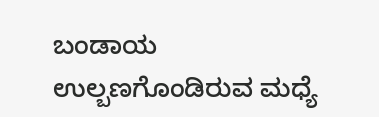ಬಂಡಾಯ ಉಲ್ಬಣಗೊಂಡಿರುವ ಮಧ್ಯೆ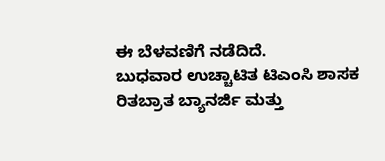ಈ ಬೆಳವಣಿಗೆ ನಡೆದಿದೆ.
ಬುಧವಾರ ಉಚ್ಚಾಟಿತ ಟಿಎಂಸಿ ಶಾಸಕ ರಿತಬ್ರಾತ ಬ್ಯಾನರ್ಜಿ ಮತ್ತು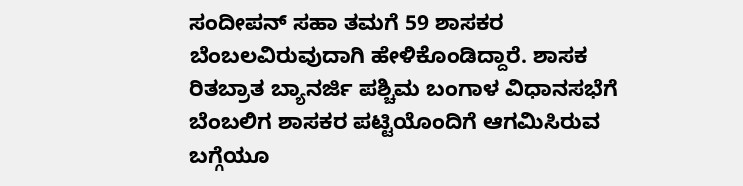ಸಂದೀಪನ್ ಸಹಾ ತಮಗೆ 59 ಶಾಸಕರ ಬೆಂಬಲವಿರುವುದಾಗಿ ಹೇಳಿಕೊಂಡಿದ್ದಾರೆ. ಶಾಸಕ ರಿತಬ್ರಾತ ಬ್ಯಾನರ್ಜಿ ಪಶ್ಚಿಮ ಬಂಗಾಳ ವಿಧಾನಸಭೆಗೆ ಬೆಂಬಲಿಗ ಶಾಸಕರ ಪಟ್ಟಿಯೊಂದಿಗೆ ಆಗಮಿಸಿರುವ ಬಗ್ಗೆಯೂ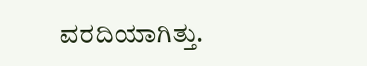ವರದಿಯಾಗಿತ್ತು.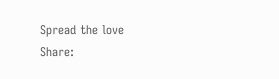Spread the love
Share: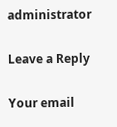administrator

Leave a Reply

Your email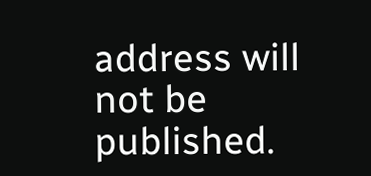address will not be published.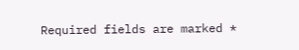Required fields are marked *